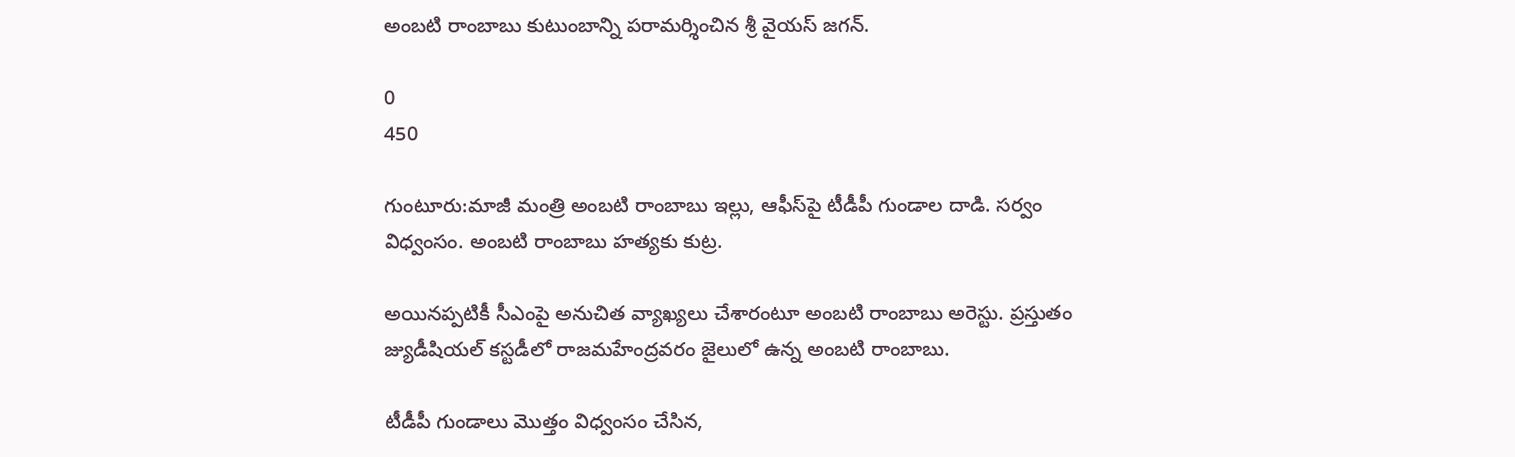అంబటి రాంబాబు కుటుంబాన్ని పరామర్శించిన శ్రీ వైయస్‌ జగన్‌.

0
450

గుంటూరు:మాజీ మంత్రి అంబటి రాంబాబు ఇల్లు, ఆఫీస్‌పై టీడీపీ గుండాల దాడి. సర్వం విధ్వంసం. అంబటి రాంబాబు హత్యకు కుట్ర.

అయినప్పటికీ సీఎంపై అనుచిత వ్యాఖ్యలు చేశారంటూ అంబటి రాంబాబు అరెస్టు. ప్రస్తుతం జ్యుడీషియల్‌ కస్టడీలో రాజమహేంద్రవరం జైలులో ఉన్న అంబటి రాంబాబు.

టీడీపీ గుండాలు మొత్తం విధ్వంసం చేసిన,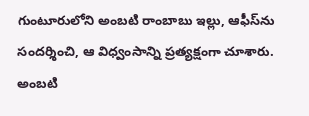గుంటూరులోని అంబటి రాంబాబు ఇల్లు, ఆఫీస్‌ను సందర్శించి, ఆ విధ్వంసాన్ని ప్రత్యక్షంగా చూశారు. అంబటి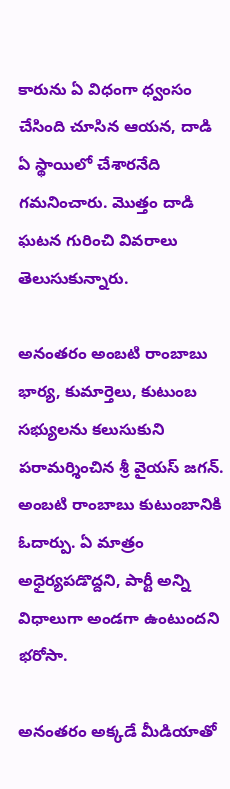కారును ఏ విధంగా ధ్వంసం చేసింది చూసిన ఆయన, దాడి ఏ స్థాయిలో చేశారనేది గమనించారు. మొత్తం దాడి ఘటన గురించి వివరాలు తెలుసుకున్నారు.

అనంతరం అంబటి రాంబాబు భార్య, కుమార్తెలు, కుటుంబ సభ్యులను కలుసుకుని పరామర్శించిన శ్రీ వైయస్‌ జగన్‌. అంబటి రాంబాబు కుటుంబానికి ఓదార్పు. ఏ మాత్రం అధైర్యపడొద్దని, పార్టీ అన్ని విధాలుగా అండగా ఉంటుందని భరోసా.

అనంతరం అక్కడే మీడియాతో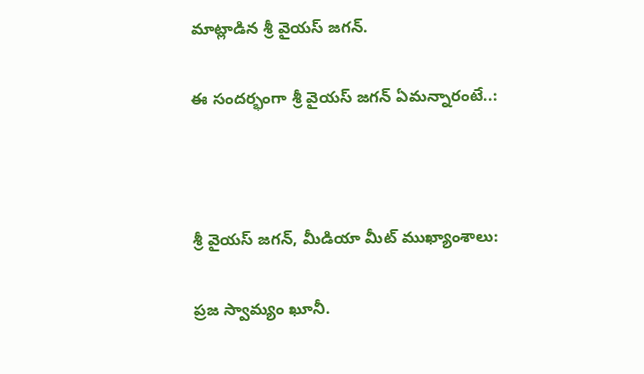మాట్లాడిన శ్రీ వైయస్‌ జగన్‌.

ఈ సందర్భంగా శ్రీ వైయస్‌ జగన్‌ ఏమన్నారంటే..:



శ్రీ వైయస్‌ జగన్, మీడియా మీట్‌ ముఖ్యాంశాలు:

ప్రజ స్వామ్యం ఖూనీ.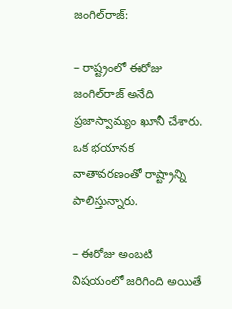జంగిల్‌రాజ్‌:

– రాష్ట్రంలో ఈరోజు జంగిల్‌రాజ్‌ అనేది ప్రజాస్వామ్యం ఖూనీ చేశారు. ఒక భయానక వాతావరణంతో రాష్ట్రాన్ని పాలిస్తున్నారు.

– ఈరోజు అంబటి విషయంలో జరిగింది అయితే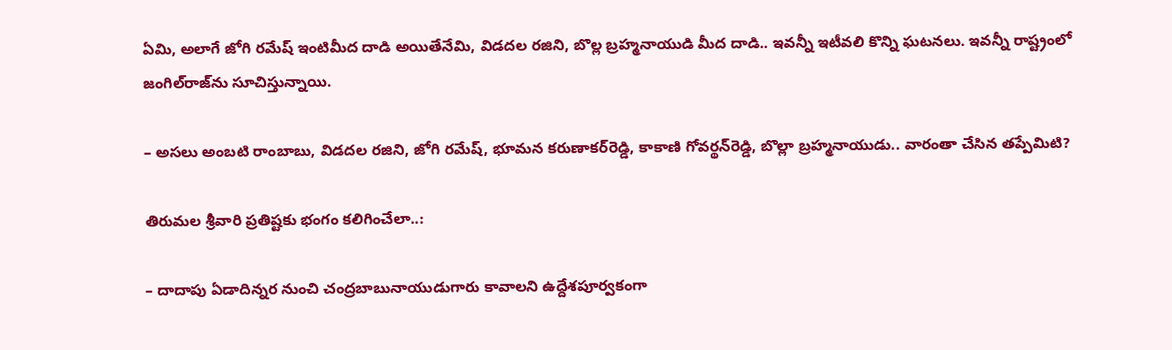ఏమి, అలాగే జోగి రమేష్‌ ఇంటిమీద దాడి అయితేనేమి, విడదల రజిని, బొల్ల బ్రహ్మనాయుడి మీద దాడి.. ఇవన్నీ ఇటీవలి కొన్ని ఘటనలు. ఇవన్నీ రాష్ట్రంలో జంగిల్‌రాజ్‌ను సూచిస్తున్నాయి.

– అసలు అంబటి రాంబాబు, విడదల రజిని, జోగి రమేష్, భూమన కరుణాకర్‌రెడ్డి, కాకాణి గోవర్థన్‌రెడ్డి, బొల్లా బ్రహ్మనాయుడు.. వారంతా చేసిన తప్పేమిటి?

తిరుమల శ్రీవారి ప్రతిష్టకు భంగం కలిగించేలా..:

– దాదాపు ఏడాదిన్నర నుంచి చంద్రబాబునాయుడుగారు కావాలని ఉద్దేశపూర్వకంగా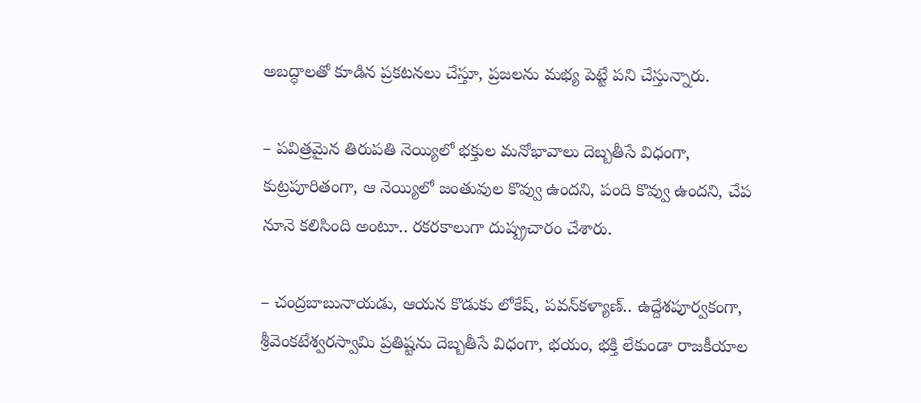అబద్ధాలతో కూడిన ప్రకటనలు చేస్తూ, ప్రజలను మభ్య పెట్టే పని చేస్తున్నారు.

– పవిత్రమైన తిరుపతి నెయ్యిలో భక్తుల మనోభావాలు దెబ్బతీసే విధంగా, కుట్రపూరితంగా, ఆ నెయ్యిలో జంతువుల కొవ్వు ఉందని, పంది కొవ్వు ఉందని, చేప నూనె కలిసింది అంటూ.. రకరకాలుగా దుష్ప్రచారం చేశారు.

– చంద్రబాబునాయడు, ఆయన కొడుకు లోకేష్, పవన్‌కళ్యాణ్‌.. ఉద్దేశపూర్వకంగా, శ్రీవెంకటేశ్వరస్వామి ప్రతిష్టను దెబ్బతీసే విధంగా, భయం, భక్తి లేకుండా రాజకీయాల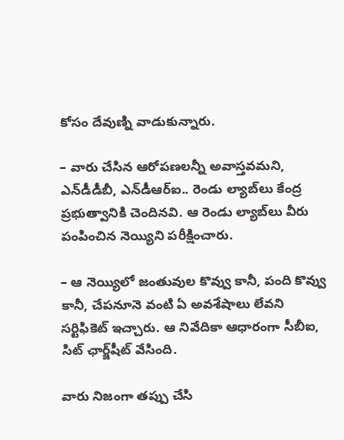కోసం దేవుణ్ని వాడుకున్నారు.

– వారు చేసిన ఆరోపణలన్నీ అవాస్తవమని, ఎన్‌డీడీబీ, ఎన్‌డీఆర్‌ఐ.. రెండు ల్యాబ్‌లు కేంద్ర ప్రభుత్వానికి చెందినవి. ఆ రెండు ల్యాబ్‌లు వీరు పంపించిన నెయ్యిని పరీక్షించారు.

– ఆ నెయ్యిలో జంతువుల కొవ్వు కానీ, పంది కొవ్వు కానీ, చేపనూనె వంటి ఏ అవశేషాలు లేవని సర్టిఫికెట్‌ ఇచ్చారు. ఆ నివేదికా ఆధారంగా సీబీఐ, సిట్‌ ఛార్జ్‌షీట్‌ వేసింది.

వారు నిజంగా తప్పు చేసి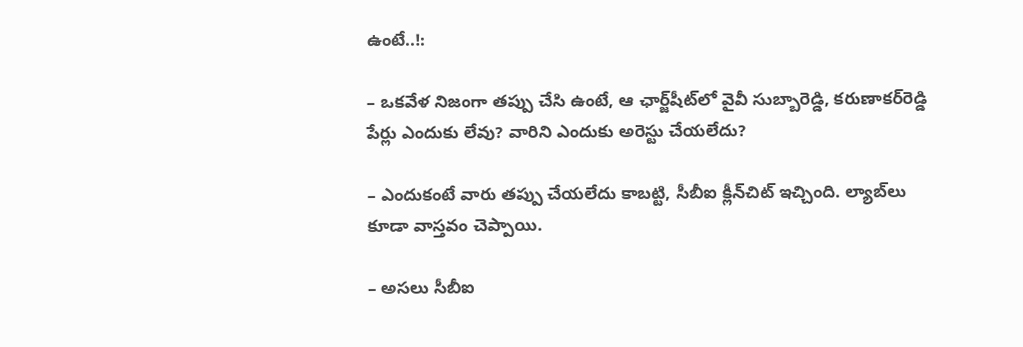ఉంటే..!:

– ఒకవేళ నిజంగా తప్పు చేసి ఉంటే, ఆ ఛార్జ్‌షీట్‌లో వైవీ సుబ్బారెడ్డి, కరుణాకర్‌రెడ్డి పేర్లు ఎందుకు లేవు? వారిని ఎందుకు అరెస్టు చేయలేదు?

– ఎందుకంటే వారు తప్పు చేయలేదు కాబట్టి, సీబీఐ క్లీన్‌చిట్‌ ఇచ్చింది. ల్యాబ్‌లు కూడా వాస్తవం చెప్పాయి.

– అసలు సీబీఐ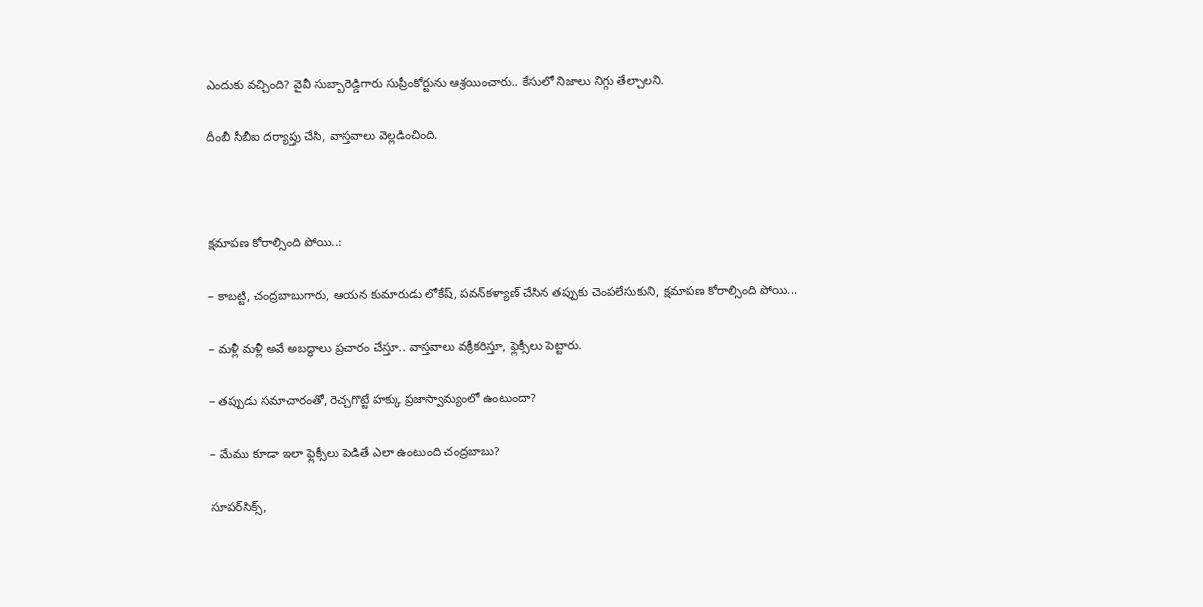ఎందుకు వచ్చింది? వైవీ సుబ్బారెడ్డిగారు సుప్రీంకోర్టును ఆశ్రయించారు.. కేసులో నిజాలు నిగ్గు తేల్చాలని.

దీంబీ సీబీఐ దర్యాప్తు చేసి, వాస్తవాలు వెల్లడించింది.



క్షమాపణ కోరాల్సింది పోయి..:

– కాబట్టి, చంద్రబాబుగారు, ఆయన కుమారుడు లోకేష్, పవన్‌కళ్యాణ్‌ చేసిన తప్పుకు చెంపలేసుకుని, క్షమాపణ కోరాల్సింది పోయి...

– మళ్లీ మళ్లీ అవే అబద్ధాలు ప్రచారం చేస్తూ.. వాస్తవాలు వక్రీకరిస్తూ, ఫ్లెక్సీలు పెట్టారు.

– తప్పుడు సమాచారంతో, రెచ్చగొట్టే హక్కు ప్రజాస్వామ్యంలో ఉంటుందా?

– మేము కూడా ఇలా ఫ్లెక్సీలు పెడితే ఎలా ఉంటుంది చంద్రబాబు?

సూపర్‌సిక్స్,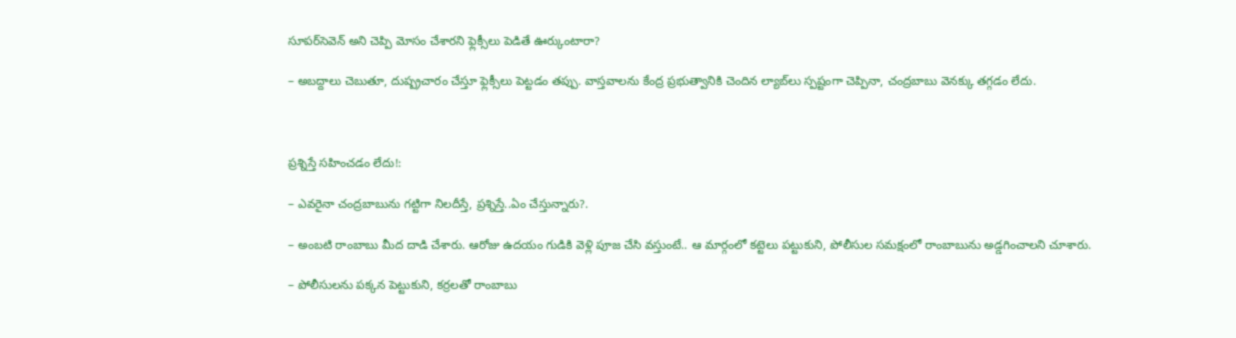సూపర్‌సెవెన్‌ అని చెప్పి మోసం చేశారని ఫ్లెక్సీలు పెడితే ఊర్కుంటారా?

– అబద్దాలు చెబుతూ, దుష్ప్రచారం చేస్తూ ఫ్లెక్సీలు పెట్టడం తప్పు. వాస్తవాలను కేంద్ర ప్రభుత్వానికి చెందిన ల్యాబ్‌లు స్పష్టంగా చెప్పినా, చంద్రబాబు వెనక్కు తగ్గడం లేదు.



ప్రశ్నిస్తే సహించడం లేదు!:

– ఎవరైనా చంద్రబాబును గట్టిగా నిలదీస్తే, ప్రశ్నిస్తే..ఏం చేస్తున్నారు?.

– అంబటి రాంబాబు మీద దాడి చేశారు. ఆరోజు ఉదయం గుడికి వెళ్లి పూజ చేసి వస్తుంటే.. ఆ మార్గంలో కట్టెలు పట్టుకుని, పోలీసుల సమక్షంలో రాంబాబును అడ్డగించాలని చూశారు.

– పోలీసులను పక్కన పెట్టుకుని, కర్రలతో రాంబాబు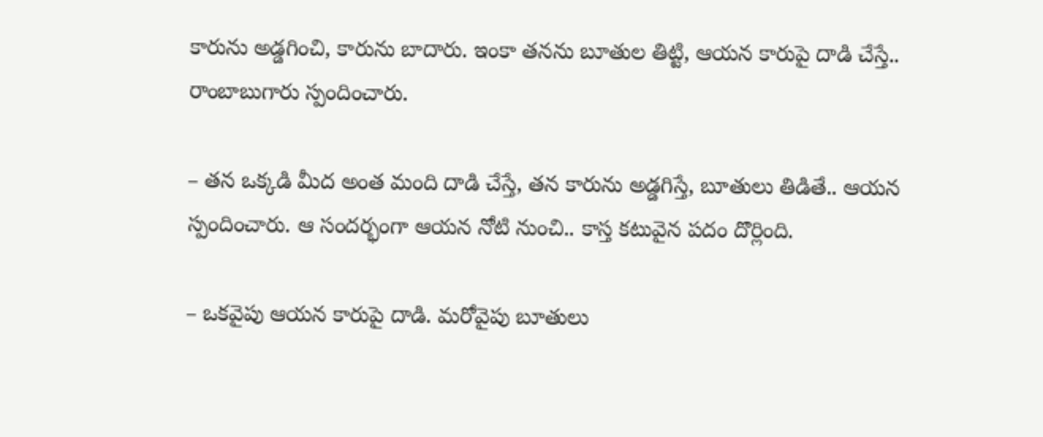కారును అడ్డగించి, కారును బాదారు. ఇంకా తనను బూతుల తిట్టి, ఆయన కారుపై దాడి చేస్తే.. రాంబాబుగారు స్పందించారు.

– తన ఒక్కడి మీద అంత మంది దాడి చేస్తే, తన కారును అడ్డగిస్తే, బూతులు తిడితే.. ఆయన స్పందించారు. ఆ సందర్భంగా ఆయన నోటి నుంచి.. కాస్త కటువైన పదం దొర్లింది.

– ఒకవైపు ఆయన కారుపై దాడి. మరోవైపు బూతులు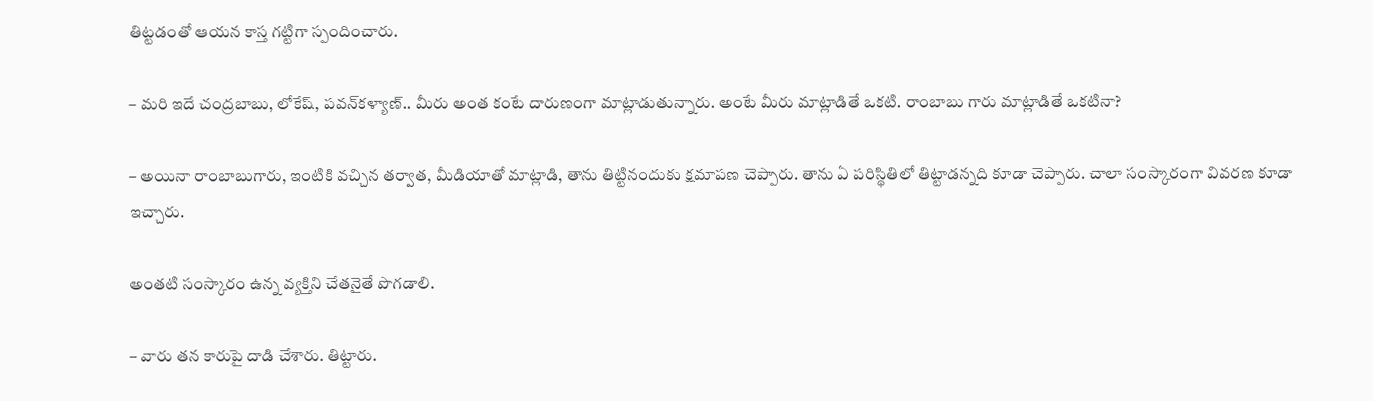తిట్టడంతో ఆయన కాస్త గట్టిగా స్పందించారు.

– మరి ఇదే చంద్రబాబు, లోకేష్, పవన్‌కళ్యాణ్‌.. మీరు అంత కంటే దారుణంగా మాట్లాడుతున్నారు. అంటే మీరు మాట్లాడితే ఒకటి. రాంబాబు గారు మాట్లాడితే ఒకటినా?

– అయినా రాంబాబుగారు, ఇంటికి వచ్చిన తర్వాత, మీడియాతో మాట్లాడి, తాను తిట్టినందుకు క్షమాపణ చెప్పారు. తాను ఏ పరిస్థితిలో తిట్టాడన్నది కూడా చెప్పారు. చాలా సంస్కారంగా వివరణ కూడా ఇచ్చారు.

అంతటి సంస్కారం ఉన్న వ్యక్తిని చేతనైతే పొగడాలి.

– వారు తన కారుపై దాడి చేశారు. తిట్టారు.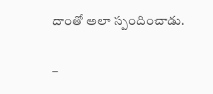దాంతో అలా స్పందించాడు.

–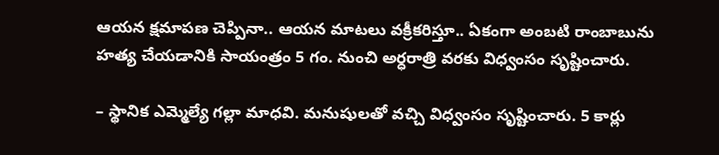ఆయన క్షమాపణ చెప్పినా.. ఆయన మాటలు వక్రీకరిస్తూ.. ఏకంగా అంబటి రాంబాబును హత్య చేయడానికి సాయంత్రం 5 గం. నుంచి అర్ధరాత్రి వరకు విధ్వంసం సృష్టించారు.

– స్థానిక ఎమ్మెల్యే గల్లా మాధవి. మనుషులతో వచ్చి విధ్వంసం సృష్టించారు. 5 కార్లు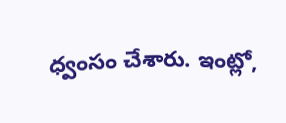ధ్వంసం చేశారు. ఇంట్లో,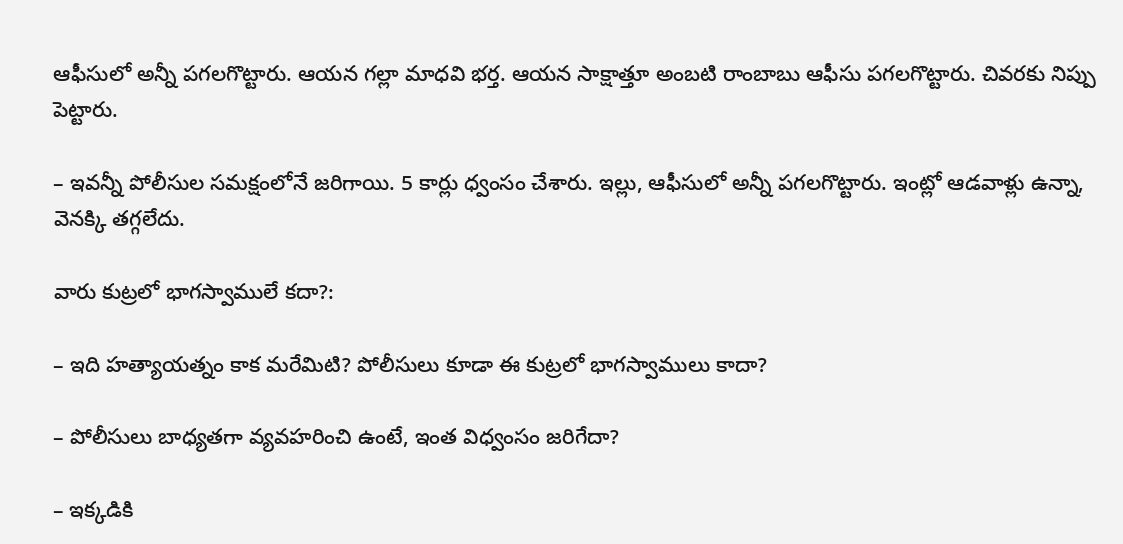ఆఫీసులో అన్నీ పగలగొట్టారు. ఆయన గల్లా మాధవి భర్త. ఆయన సాక్షాత్తూ అంబటి రాంబాబు ఆఫీసు పగలగొట్టారు. చివరకు నిప్పు పెట్టారు.

– ఇవన్నీ పోలీసుల సమక్షంలోనే జరిగాయి. 5 కార్లు ధ్వంసం చేశారు. ఇల్లు, ఆఫీసులో అన్నీ పగలగొట్టారు. ఇంట్లో ఆడవాళ్లు ఉన్నా, వెనక్కి తగ్గలేదు.

వారు కుట్రలో భాగస్వాములే కదా?:

– ఇది హత్యాయత్నం కాక మరేమిటి? పోలీసులు కూడా ఈ కుట్రలో భాగస్వాములు కాదా?

– పోలీసులు బాధ్యతగా వ్యవహరించి ఉంటే, ఇంత విధ్వంసం జరిగేదా?

– ఇక్కడికి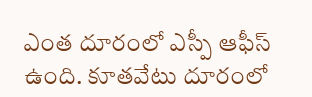ఎంత దూరంలో ఎస్పీ ఆఫీస్‌ ఉంది. కూతవేటు దూరంలో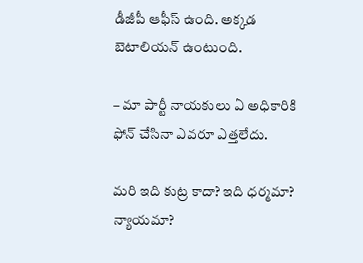డీజీపీ ఆఫీస్‌ ఉంది. అక్కడ బెటాలియన్‌ ఉంటుంది.

– మా పార్టీ నాయకులు ఏ అధికారికి ఫోన్‌ చేసినా ఎవరూ ఎత్తలేదు.

మరి ఇది కుట్ర కాదా? ఇది ధర్మమా? న్యాయమా?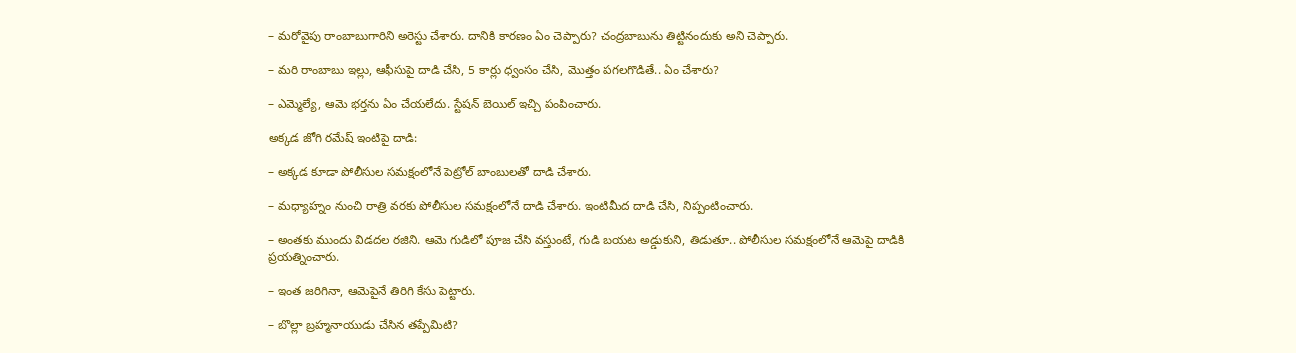– మరోవైపు రాంబాబుగారిని అరెస్టు చేశారు. దానికి కారణం ఏం చెప్పారు? చంద్రబాబును తిట్టినందుకు అని చెప్పారు.

– మరి రాంబాబు ఇల్లు, ఆఫీసుపై దాడి చేసి, 5 కార్లు ధ్వంసం చేసి, మొత్తం పగలగొడితే.. ఏం చేశారు?

– ఎమ్మెల్యే, ఆమె భర్తను ఏం చేయలేదు. స్టేషన్‌ బెయిల్‌ ఇచ్చి పంపించారు.

అక్కడ జోగి రమేష్‌ ఇంటిపై దాడి:

– అక్కడ కూడా పోలీసుల సమక్షంలోనే పెట్రోల్‌ బాంబులతో దాడి చేశారు.

– మధ్యాహ్నం నుంచి రాత్రి వరకు పోలీసుల సమక్షంలోనే దాడి చేశారు. ఇంటిమీద దాడి చేసి, నిప్పంటించారు.

– అంతకు ముందు విడదల రజిని. ఆమె గుడిలో పూజ చేసి వస్తుంటే, గుడి బయట అడ్డుకుని, తిడుతూ.. పోలీసుల సమక్షంలోనే ఆమెపై దాడికి ప్రయత్నించారు.

– ఇంత జరిగినా, ఆమెపైనే తిరిగి కేసు పెట్టారు.

– బొల్లా బ్రహ్మనాయుడు చేసిన తప్పేమిటి?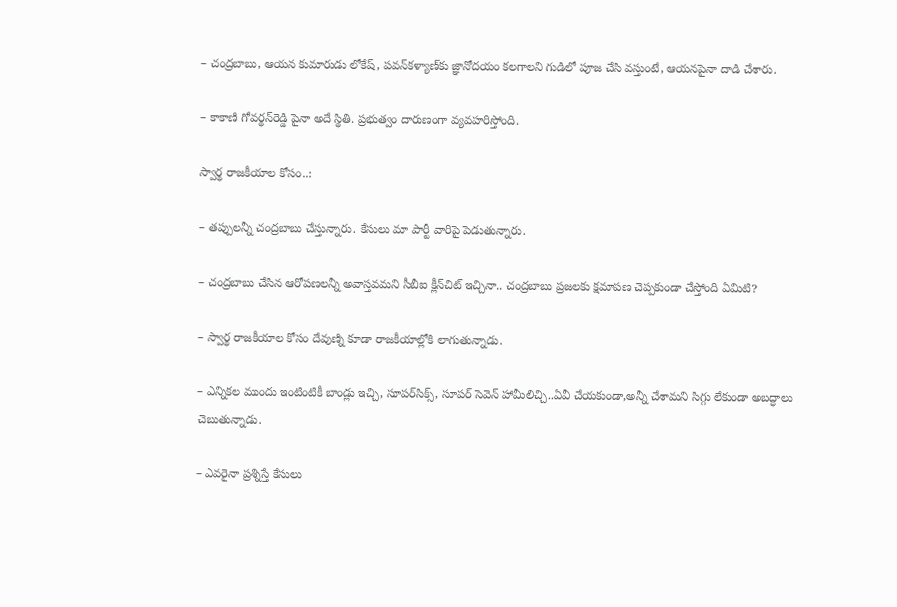– చంద్రబాబు, ఆయన కుమారుడు లోకేష్, పవన్‌కళ్యాణ్‌కు జ్ఞానోదయం కలగాలని గుడిలో పూజ చేసి వస్తుంటే, ఆయనపైనా దాడి చేశారు.

– కాకాణి గోవర్థన్‌రెడ్డి పైనా అదే స్థితి. ప్రభుత్వం దారుణంగా వ్యవహరిస్తోంది.

స్వార్థ రాజకీయాల కోసం..:

– తప్పులన్నీ చంద్రబాబు చేస్తున్నారు. కేసులు మా పార్టీ వారిపై పెడుతున్నారు.

– చంద్రబాబు చేసిన ఆరోపణలన్నీ అవాస్తవమని సీబీఐ క్లీన్‌చిట్‌ ఇచ్చినా.. చంద్రబాబు ప్రజలకు క్షమాపణ చెప్పకుండా చేస్తోంది ఏమిటి?

– స్వార్థ రాజకీయాల కోసం దేవుణ్ని కూడా రాజకీయాల్లోకి లాగుతున్నాడు.

– ఎన్నికల ముందు ఇంటింటికీ బాండ్లు ఇచ్చి, సూపర్‌సిక్స్, సూపర్‌ సెవెన్‌ హామీలిచ్చి..ఏవీ చేయకుండా,అన్నీ చేశామని సిగ్గు లేకుండా అబద్ధాలు చెబుతున్నాడు.

– ఎవరైనా ప్రశ్నిస్తే కేసులు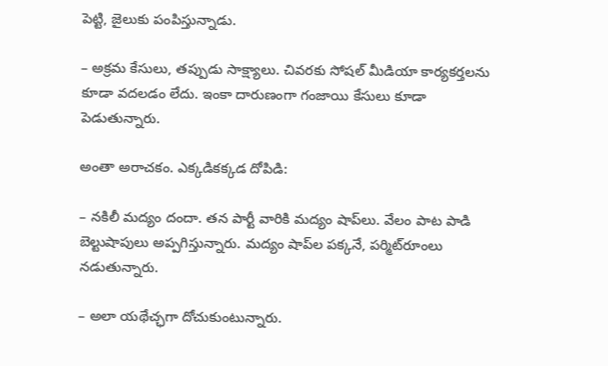పెట్టి, జైలుకు పంపిస్తున్నాడు.

– అక్రమ కేసులు, తప్పుడు సాక్ష్యాలు. చివరకు సోషల్‌ మీడియా కార్యకర్తలను కూడా వదలడం లేదు. ఇంకా దారుణంగా గంజాయి కేసులు కూడా పెడుతున్నారు.

అంతా అరాచకం. ఎక్కడికక్కడ దోపిడి:

– నకిలీ మద్యం దందా. తన పార్టీ వారికి మద్యం షాప్‌లు. వేలం పాట పాడి బెల్టుషాపులు అప్పగిస్తున్నారు. మద్యం షాప్‌ల పక్కనే, పర్మిట్‌రూంలు నడుతున్నారు.

– అలా యథేచ్ఛగా దోచుకుంటున్నారు.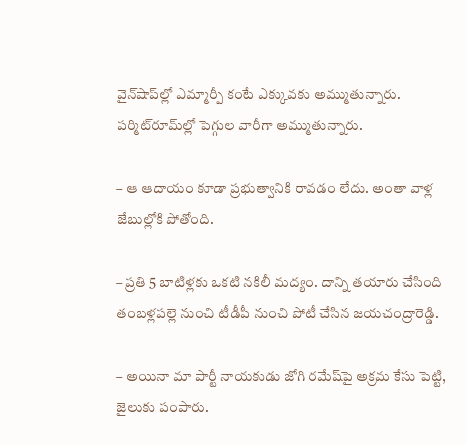వైన్‌షాప్‌ల్లో ఎమ్మార్పీ కంటే ఎక్కువకు అమ్ముతున్నారు. పర్మిట్‌రూమ్‌ల్లో పెగ్గుల వారీగా అమ్ముతున్నారు.

– ఆ ఆదాయం కూడా ప్రభుత్వానికి రావడం లేదు. అంతా వాళ్ల జేబుల్లోకి పోతోంది.

– ప్రతి 5 బాటిళ్లకు ఒకటి నకిలీ మద్యం. దాన్ని తయారు చేసింది తంబళ్లపల్లె నుంచి టీడీపీ నుంచి పోటీ చేసిన జయచంద్రారెడ్డి.

– అయినా మా పార్టీ నాయకుడు జోగి రమేష్‌పై అక్రమ కేసు పెట్టి, జైలుకు పంపారు.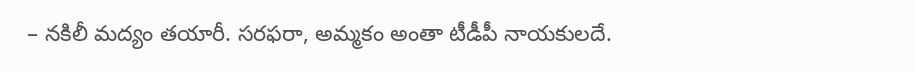– నకిలీ మద్యం తయారీ. సరఫరా, అమ్మకం అంతా టీడీపీ నాయకులదే.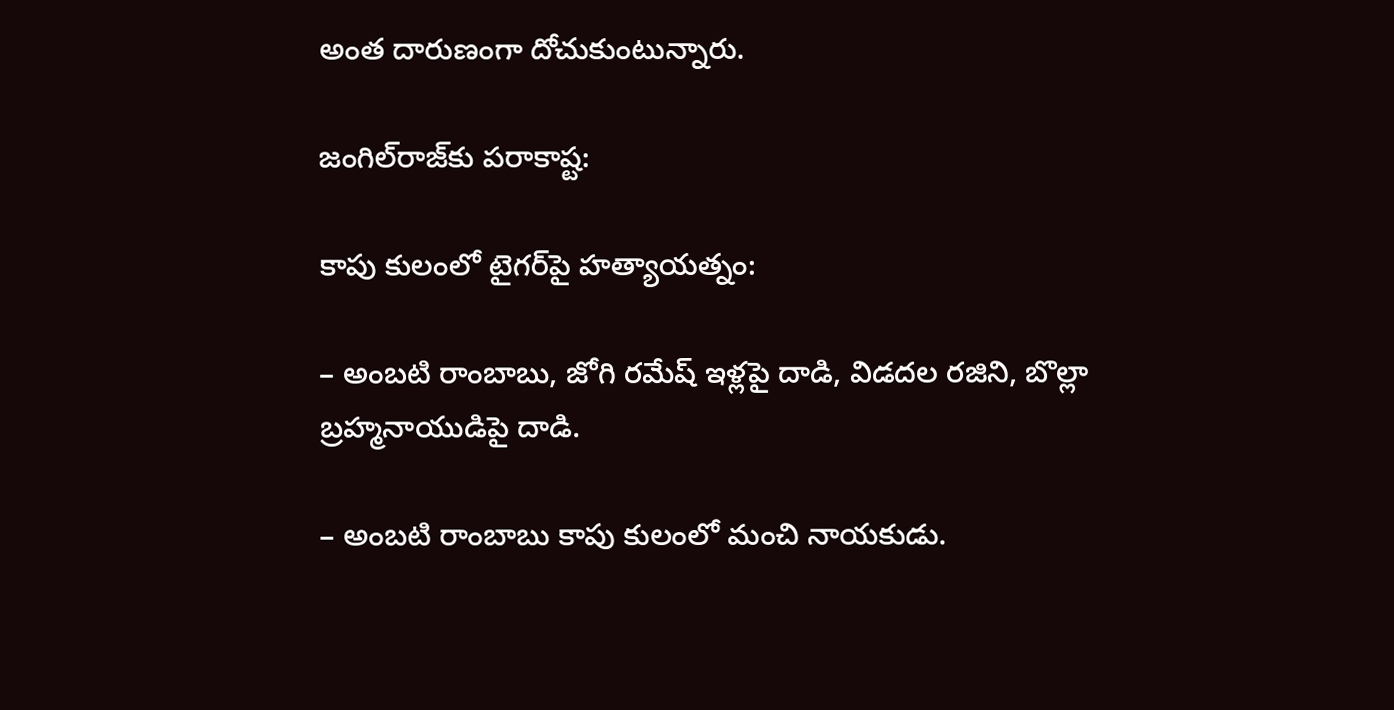అంత దారుణంగా దోచుకుంటున్నారు.

జంగిల్‌రాజ్‌కు పరాకాష్ట:

కాపు కులంలో టైగర్‌పై హత్యాయత్నం:

– అంబటి రాంబాబు, జోగి రమేష్‌ ఇళ్లపై దాడి, విడదల రజిని, బొల్లా బ్రహ్మనాయుడిపై దాడి.

– అంబటి రాంబాబు కాపు కులంలో మంచి నాయకుడు.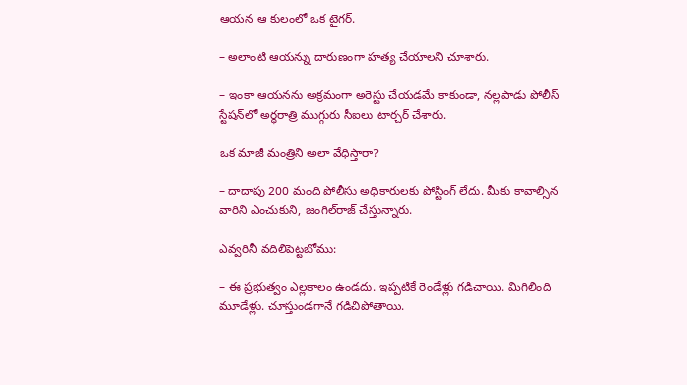ఆయన ఆ కులంలో ఒక టైగర్‌.

– అలాంటి ఆయన్ను దారుణంగా హత్య చేయాలని చూశారు.

– ఇంకా ఆయనను అక్రమంగా అరెస్టు చేయడమే కాకుండా, నల్లపాడు పోలీస్‌ స్టేషన్‌లో అర్ధరాత్రి ముగ్గురు సీఐలు టార్చర్‌ చేశారు.

ఒక మాజీ మంత్రిని అలా వేధిస్తారా?

– దాదాపు 200 మంది పోలీసు అధికారులకు పోస్టింగ్‌ లేదు. మీకు కావాల్సిన వారిని ఎంచుకుని, జంగిల్‌రాజ్‌ చేస్తున్నారు.

ఎవ్వరినీ వదిలిపెట్టబోము:

– ఈ ప్రభుత్వం ఎల్లకాలం ఉండదు. ఇప్పటికే రెండేళ్లు గడిచాయి. మిగిలింది మూడేళ్లు. చూస్తుండగానే గడిచిపోతాయి.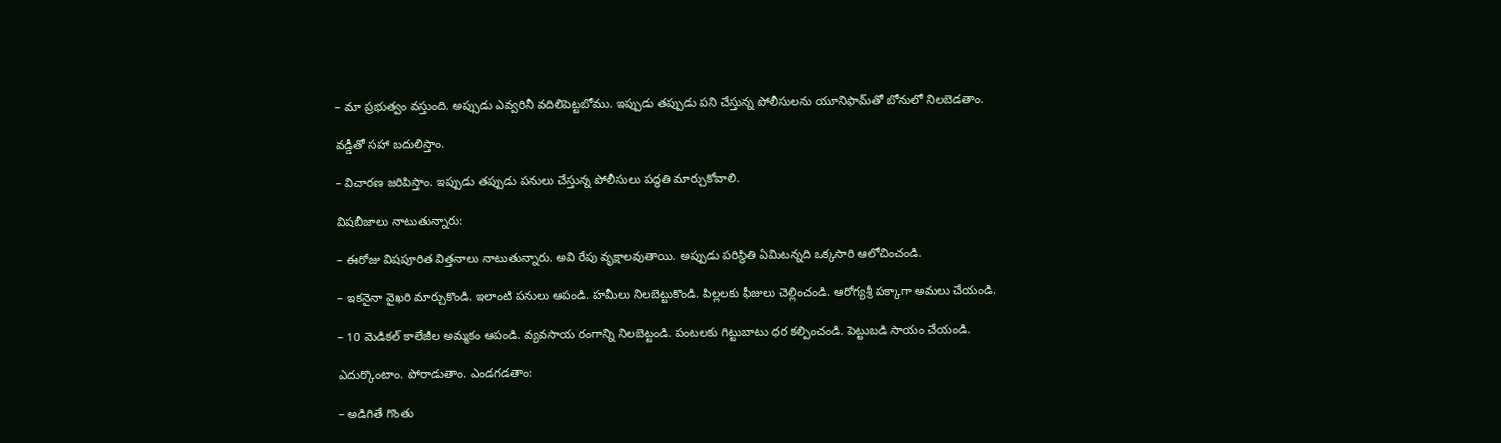– మా ప్రభుత్వం వస్తుంది. అప్సుడు ఎవ్వరినీ వదిలిపెట్టబోము. ఇప్పుడు తప్పుడు పని చేస్తున్న పోలీసులను యూనిఫామ్‌తో బోనులో నిలబెడతాం.

వడ్డీతో సహా బదులిస్తాం.

– విచారణ జరిపిస్తాం. ఇప్పుడు తప్పుడు పనులు చేస్తున్న పోలీసులు పద్ధతి మార్చుకోవాలి.

విషబీజాలు నాటుతున్నారు:

– ఈరోజు విషపూరిత విత్తనాలు నాటుతున్నారు. అవి రేపు వృక్షాలవుతాయి. అప్పుడు పరిస్థితి ఏమిటన్నది ఒక్కసారి ఆలోచించండి.

– ఇకనైనా వైఖరి మార్చుకొండి. ఇలాంటి పనులు ఆపండి. హమీలు నిలబెట్టుకొండి. పిల్లలకు ఫీజులు చెల్లించండి. ఆరోగ్యశ్రీ పక్కాగా అమలు చేయండి.

– 10 మెడికల్‌ కాలేజీల అమ్మకం ఆపండి. వ్యవసాయ రంగాన్ని నిలబెట్టండి. పంటలకు గిట్టుబాటు ధర కల్పించండి. పెట్టుబడి సాయం చేయండి.

ఎదుర్కొంటాం. పోరాడుతాం. ఎండగడతాం:

– అడిగితే గొంతు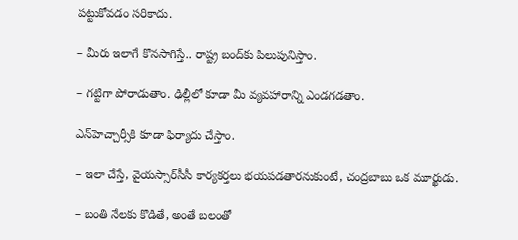పట్టుకోవడం సరికాదు.

– మీరు ఇలాగే కొనసాగిస్తే.. రాష్ట్ర బంద్‌కు పిలుపునిస్తాం.

– గట్టిగా పోరాడుతాం. ఢిల్లీలో కూడా మీ వ్యవహారాన్ని ఎండగడతాం.

ఎన్‌హెచ్చార్సీకి కూడా ఫిర్యాదు చేస్తాం.

– ఇలా చేస్తే, వైయస్సార్‌సీసీ కార్యకర్తలు భయపడతారనుకుంటే, చంద్రబాబు ఒక మూర్ఖుడు.

– బంతి నేలకు కొడితే, అంతే బలంతో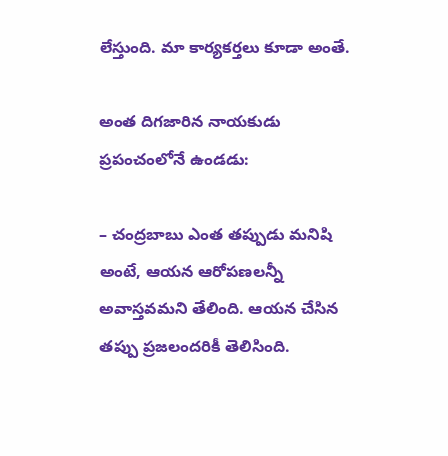లేస్తుంది. మా కార్యకర్తలు కూడా అంతే.

అంత దిగజారిన నాయకుడు ప్రపంచంలోనే ఉండడు:

– చంద్రబాబు ఎంత తప్పుడు మనిషి అంటే, ఆయన ఆరోపణలన్నీ అవాస్తవమని తేలింది. ఆయన చేసిన తప్పు ప్రజలందరికీ తెలిసింది.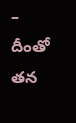– దీంతో తన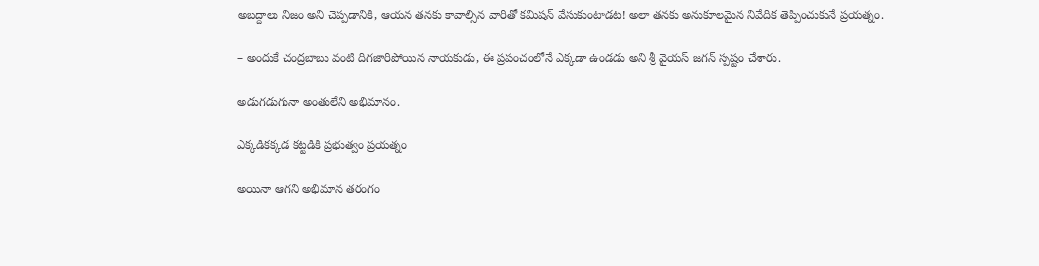అబద్దాలు నిజం అని చెప్పడానికి, ఆయన తనకు కావాల్సిన వారితో కమిషన్‌ వేసుకుంటాడట! అలా తనకు అనుకూలమైన నివేదిక తెప్పించుకునే ప్రయత్నం.

– అందుకే చంద్రబాబు వంటి దిగజారిపోయిన నాయకుడు, ఈ ప్రపంచంలోనే ఎక్కడా ఉండడు అని శ్రీ వైయస్‌ జగన్‌ స్పష్టం చేశారు.

అడుగడుగునా అంతులేని అభిమానం.

ఎక్కడికక్కడ కట్టడికి ప్రభుత్వం ప్రయత్నం

అయినా ఆగని అభిమాన తరంగం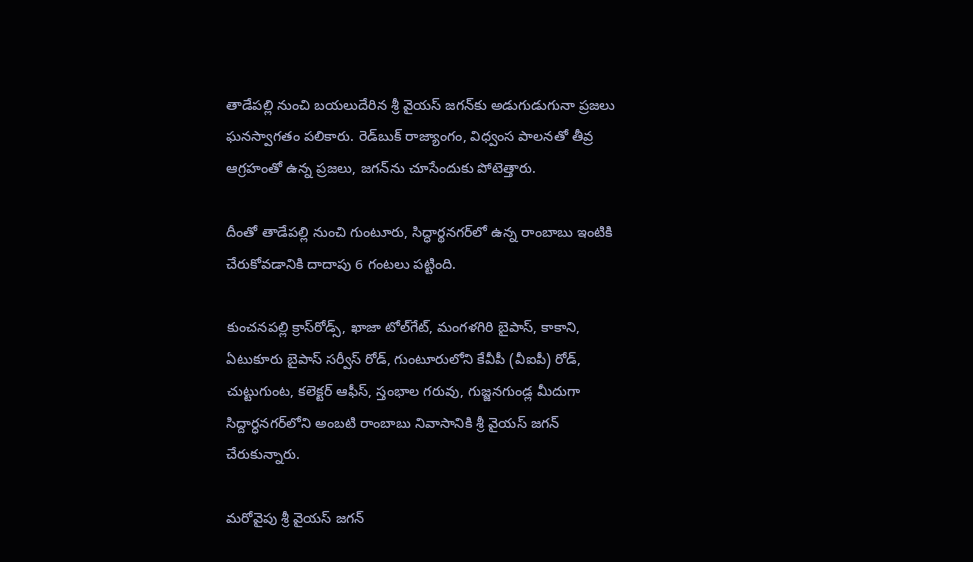తాడేపల్లి నుంచి బయలుదేరిన శ్రీ వైయస్‌ జగన్‌కు అడుగుడుగునా ప్రజలు ఘనస్వాగతం పలికారు. రెడ్‌బుక్‌ రాజ్యాంగం, విధ్వంస పాలనతో తీవ్ర ఆగ్రహంతో ఉన్న ప్రజలు, జగన్‌ను చూసేందుకు పోటెత్తారు.

దీంతో తాడేపల్లి నుంచి గుంటూరు, సిద్ధార్థనగర్‌లో ఉన్న రాంబాబు ఇంటికి చేరుకోవడానికి దాదాపు 6 గంటలు పట్టింది.

కుంచనపల్లి క్రాస్‌రోడ్స్, ఖాజా టోల్‌గేట్, మంగళగిరి బైపాస్, కాకాని, ఏటుకూరు బైపాస్‌ సర్వీస్‌ రోడ్, గుంటూరులోని కేవీపీ (వీఐపీ) రోడ్, చుట్టుగుంట, కలెక్టర్‌ ఆఫీస్, స్తంభాల గరువు, గుజ్జనగుండ్ల మీదుగా సిద్దార్ధనగర్‌లోని అంబటి రాంబాబు నివాసానికి శ్రీ వైయస్‌ జగన్‌ చేరుకున్నారు.

మరోవైపు శ్రీ వైయస్‌ జగన్‌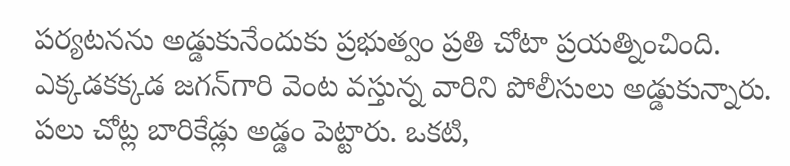పర్యటనను అడ్డుకునేందుకు ప్రభుత్వం ప్రతి చోటా ప్రయత్నించింది. ఎక్కడకక్కడ జగన్‌గారి వెంట వస్తున్న వారిని పోలీసులు అడ్డుకున్నారు. పలు చోట్ల బారికేడ్లు అడ్డం పెట్టారు. ఒకటి,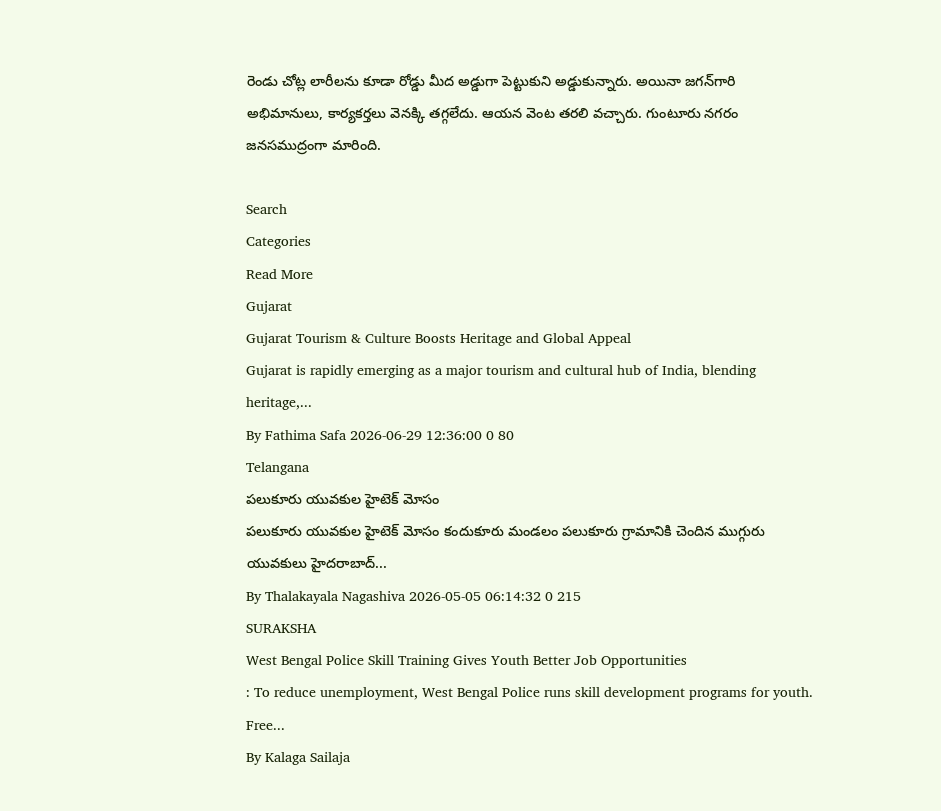రెండు చోట్ల లారీలను కూడా రోడ్డు మీద అడ్డుగా పెట్టుకుని అడ్డుకున్నారు. అయినా జగన్‌గారి అభిమానులు, కార్యకర్తలు వెనక్కి తగ్గలేదు. ఆయన వెంట తరలి వచ్చారు. గుంటూరు నగరం జనసముద్రంగా మారింది.

Search
Categories
Read More
Gujarat
Gujarat Tourism & Culture Boosts Heritage and Global Appeal
Gujarat is rapidly emerging as a major tourism and cultural hub of India, blending heritage,...
By Fathima Safa 2026-06-29 12:36:00 0 80
Telangana
పలుకూరు యువకుల హైటెక్ మోసం
పలుకూరు యువకుల హైటెక్ మోసం కందుకూరు మండలం పలుకూరు గ్రామానికి చెందిన ముగ్గురు యువకులు హైదరాబాద్...
By Thalakayala Nagashiva 2026-05-05 06:14:32 0 215
SURAKSHA
West Bengal Police Skill Training Gives Youth Better Job Opportunities
: To reduce unemployment, West Bengal Police runs skill development programs for youth. Free...
By Kalaga Sailaja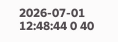2026-07-01 12:48:44 0 40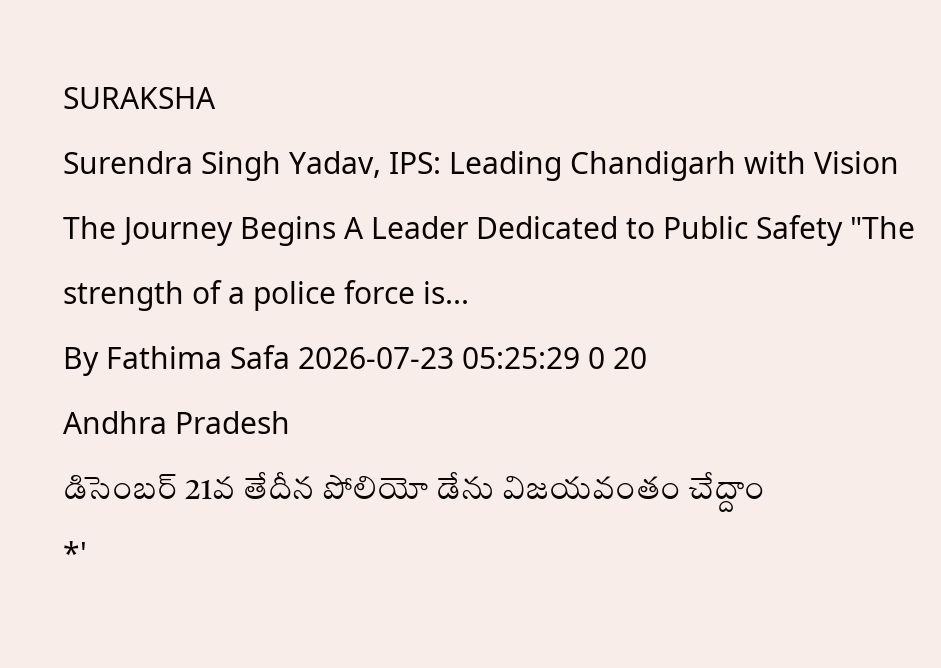SURAKSHA
Surendra Singh Yadav, IPS: Leading Chandigarh with Vision
The Journey Begins A Leader Dedicated to Public Safety "The strength of a police force is...
By Fathima Safa 2026-07-23 05:25:29 0 20
Andhra Pradesh
డిసెంబర్ 21వ తేదీన పోలియో డేను విజయవంతం చేద్దాం
*'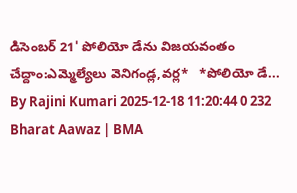డిసెంబర్ 21' పోలియో డేను విజయవంతం చేద్దాం:ఎమ్మెల్యేలు వెనిగండ్ల,వర్ల*   *పోలియో డే...
By Rajini Kumari 2025-12-18 11:20:44 0 232
Bharat Aawaz | BMA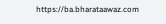https://ba.bharataawaz.com